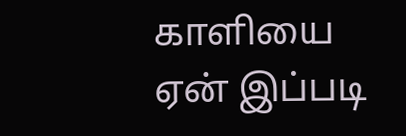காளியை ஏன் இப்படி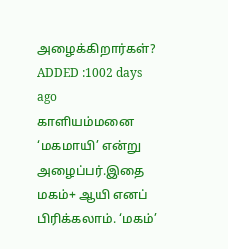அழைக்கிறார்கள்?
ADDED :1002 days ago
காளியம்மனை ‘மகமாயி’ என்று அழைப்பர்.இதை மகம்+ ஆயி எனப் பிரிக்கலாம். ‘மகம்’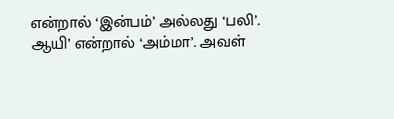என்றால் ‘இன்பம்’ அல்லது ‘பலி’. ஆயி’ என்றால் ‘அம்மா’. அவள்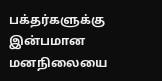பக்தர்களுக்கு இன்பமான மனநிலையை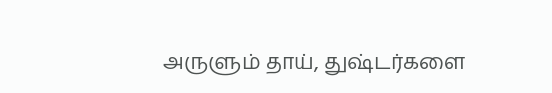அருளும் தாய், துஷ்டர்களை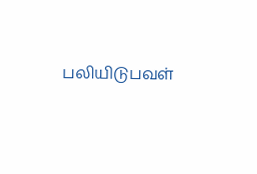பலியிடுபவள்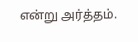என்று அர்த்தம்.